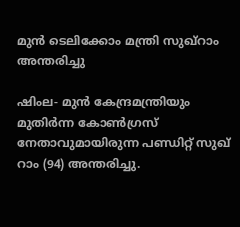മുന്‍ ടെലിക്കോം മന്ത്രി സുഖ്‌റാം അന്തരിച്ചു

ഷിംല- മുന്‍ കേന്ദ്രമന്ത്രിയും മുതിര്‍ന്ന കോണ്‍ഗ്രസ് നേതാവുമായിരുന്ന പണ്ഡിറ്റ് സുഖ് റാം (94) അന്തരിച്ചു.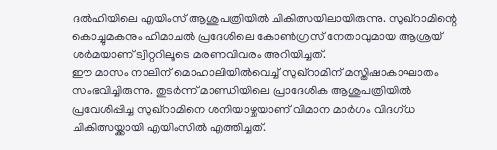ദല്‍ഹിയിലെ എയിംസ് ആശുപത്രിയില്‍ ചികിത്സയിലായിരുന്നു. സുഖ്‌റാമിന്റെ കൊച്ചുമകനും ഹിമാചല്‍ പ്രദേശിലെ കോണ്‍ഗ്രസ് നേതാവുമായ ആശ്രയ് ശര്‍മയാണ് ട്വിറ്ററിലൂടെ മരണവിവരം അറിയിച്ചത്.
ഈ മാസം നാലിന് മൊഹാലിയില്‍വെച്ച് സുഖ്‌റാമിന് മസ്തിഷാകാഘാതം സംഭവിച്ചിരുന്നു. തുടര്‍ന്ന് മാണ്ഡിയിലെ പ്രാദേശിക ആശുപത്രിയില്‍ പ്രവേശിപ്പിച്ച സുഖ്‌റാമിനെ ശനിയാഴ്ചയാണ് വിമാന മാര്‍ഗം വിദഗ്ധ ചികിത്സയ്ക്കായി എയിംസില്‍ എത്തിച്ചത്.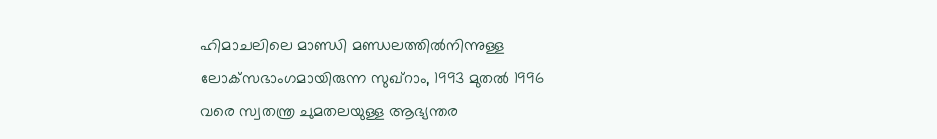ഹിമാചലിലെ മാണ്ഡി മണ്ഡലത്തില്‍നിന്നുള്ള ലോക്‌സഭാംഗമായിരുന്ന സുഖ്‌റാം, 1993 മുതല്‍ 1996 വരെ സ്വതന്ത്ര ചുമതലയുള്ള ആഭ്യന്തര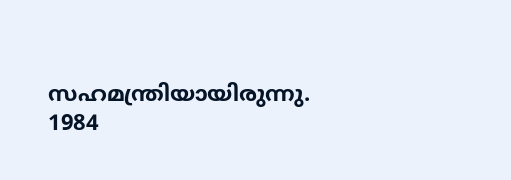സഹമന്ത്രിയായിരുന്നു. 1984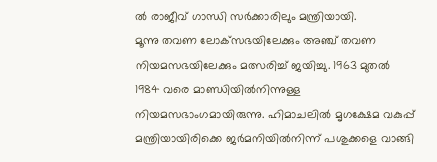ല്‍ രാജീവ് ഗാന്ധി സര്‍ക്കാരിലും മന്ത്രിയായി.
മൂന്നു തവണ ലോക്‌സഭയിലേക്കും അഞ്ച് തവണ നിയമസഭയിലേക്കും മത്സരിച്ച് ജയിച്ചു. 1963 മുതല്‍ 1984 വരെ മാണ്ഡിയില്‍നിന്നുള്ള നിയമസഭാംഗമായിരുന്നു. ഹിമാചലില്‍ മൃഗക്ഷേമ വകുപ്പ് മന്ത്രിയായിരിക്കെ ജര്‍മനിയില്‍നിന്ന് പശുക്കളെ വാങ്ങി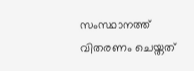സംസ്ഥാനത്ത് വിതരണം ചെയ്തത്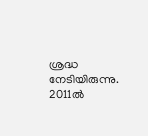ശ്രദ്ധ നേടിയിരുന്നു.
2011ല്‍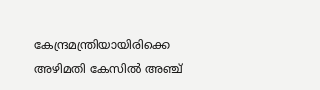കേന്ദ്രമന്ത്രിയായിരിക്കെ അഴിമതി കേസില്‍ അഞ്ച്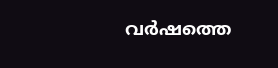വര്‍ഷത്തെ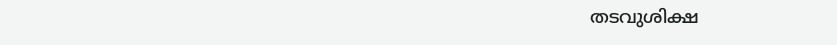തടവുശിക്ഷ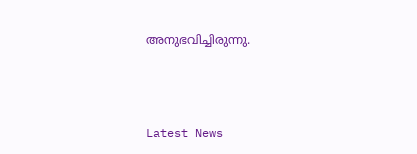അനുഭവിച്ചിരുന്നു.



Latest News